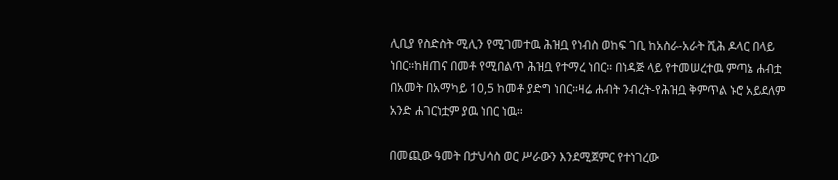ሊቢያ የስድስት ሚሊን የሚገመተዉ ሕዝቧ የነብስ ወከፍ ገቢ ከአስራ-አራት ሺሕ ዶላር በላይ ነበር።ከዘጠና በመቶ የሚበልጥ ሕዝቧ የተማረ ነበር። በነዳጅ ላይ የተመሠረተዉ ምጣኔ ሐብቷ በአመት በአማካይ 10,5 ከመቶ ያድግ ነበር።ዛሬ ሐብት ንብረት-የሕዝቧ ቅምጥል ኑሮ አይደለም አንድ ሐገርነቷም ያዉ ነበር ነዉ።

በመጪው ዓመት በታህሳስ ወር ሥራውን እንደሚጀምር የተነገረው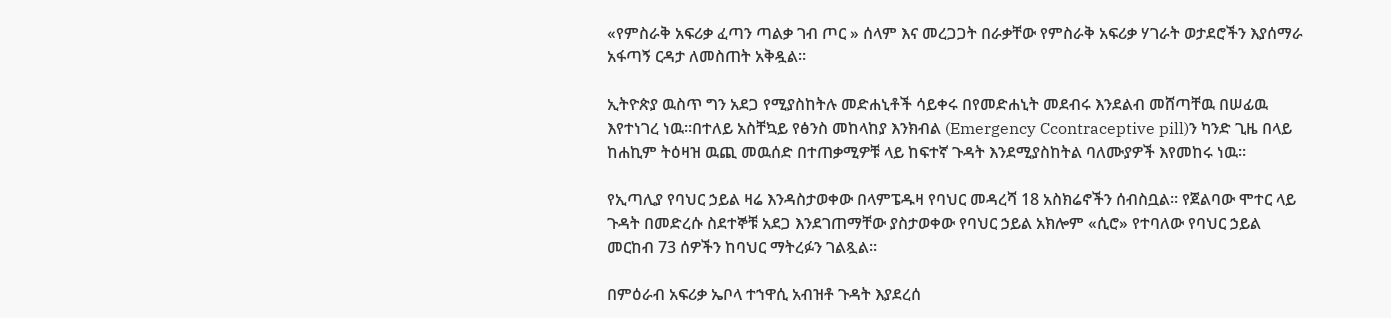«የምስራቅ አፍሪቃ ፈጣን ጣልቃ ገብ ጦር » ሰላም እና መረጋጋት በራቃቸው የምስራቅ አፍሪቃ ሃገራት ወታደሮችን እያሰማራ አፋጣኝ ርዳታ ለመስጠት አቅዷል።

ኢትዮጵያ ዉስጥ ግን አደጋ የሚያስከትሉ መድሐኒቶች ሳይቀሩ በየመድሐኒት መደብሩ እንደልብ መሸጣቸዉ በሠፊዉ እየተነገረ ነዉ።በተለይ አስቸኳይ የፅንስ መከላከያ እንክብል (Emergency Ccontraceptive pill)ን ካንድ ጊዜ በላይ ከሐኪም ትዕዛዝ ዉጪ መዉሰድ በተጠቃሚዎቹ ላይ ከፍተኛ ጉዳት እንደሚያስከትል ባለሙያዎች እየመከሩ ነዉ።

የኢጣሊያ የባህር ኃይል ዛሬ እንዳስታወቀው በላምፔዱዛ የባህር መዳረሻ 18 አስክሬኖችን ሰብስቧል። የጀልባው ሞተር ላይ ጉዳት በመድረሱ ስደተኞቹ አደጋ እንደገጠማቸው ያስታወቀው የባህር ኃይል አክሎም «ሲሮ» የተባለው የባህር ኃይል መርከብ 73 ሰዎችን ከባህር ማትረፉን ገልጿል።

በምዕራብ አፍሪቃ ኤቦላ ተኀዋሲ አብዝቶ ጉዳት እያደረሰ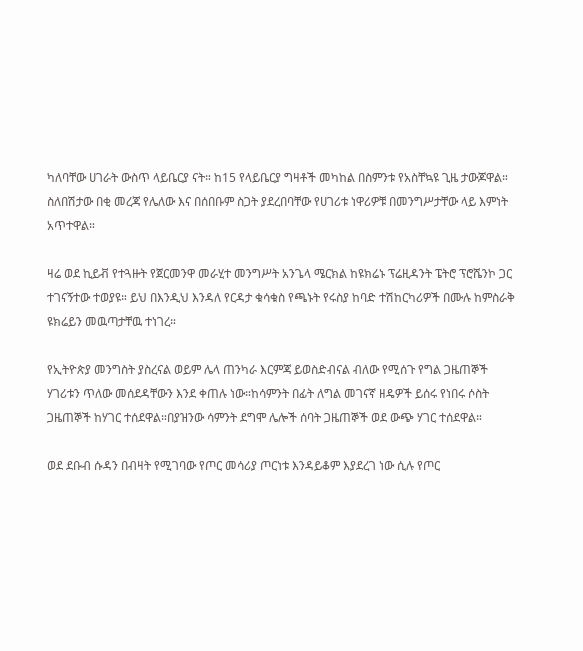ካለባቸው ሀገራት ውስጥ ላይቤርያ ናት። ከ15 የላይቤርያ ግዛቶች መካከል በስምንቱ የአስቸኳዩ ጊዜ ታውጆዋል። ስለበሽታው በቂ መረጃ የሌለው እና በሰበቡም ስጋት ያደረበባቸው የሀገሪቱ ነዋሪዎቹ በመንግሥታቸው ላይ እምነት አጥተዋል።

ዛሬ ወደ ኪይቭ የተጓዙት የጀርመንዋ መራሂተ መንግሥት አንጌላ ሜርክል ከዩክሬኑ ፕሬዚዳንት ፔትሮ ፕሮሼንኮ ጋር ተገናኝተው ተወያዩ። ይህ በእንዲህ እንዳለ የርዳታ ቁሳቁስ የጫኑት የሩስያ ከባድ ተሽከርካሪዎች በሙሉ ከምስራቅ ዩክሬይን መዉጣታቸዉ ተነገረ።

የኢትዮጵያ መንግስት ያስረናል ወይም ሌላ ጠንካራ እርምጃ ይወስድብናል ብለው የሚሰጉ የግል ጋዜጠኞች ሃገሪቱን ጥለው መሰደዳቸውን እንደ ቀጠሉ ነው።ከሳምንት በፊት ለግል መገናኛ ዘዴዎች ይሰሩ የነበሩ ሶስት ጋዜጠኞች ከሃገር ተሰደዋል።በያዝንው ሳምንት ደግሞ ሌሎች ሰባት ጋዜጠኞች ወደ ውጭ ሃገር ተሰደዋል።

ወደ ደቡብ ሱዳን በብዛት የሚገባው የጦር መሳሪያ ጦርነቱ እንዳይቆም እያደረገ ነው ሲሉ የጦር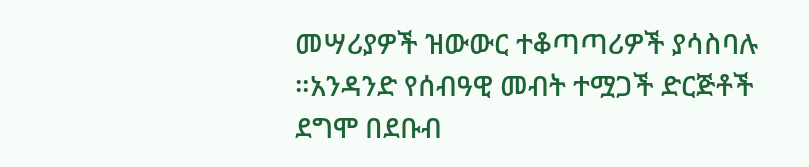መሣሪያዎች ዝውውር ተቆጣጣሪዎች ያሳስባሉ ።አንዳንድ የሰብዓዊ መብት ተሟጋች ድርጅቶች ደግሞ በደቡብ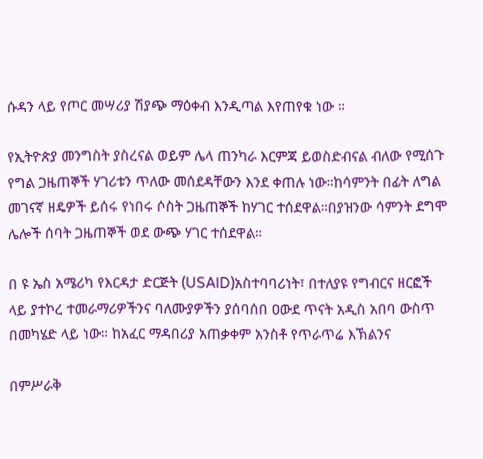ሱዳን ላይ የጦር መሣሪያ ሽያጭ ማዕቀብ እንዲጣል እየጠየቁ ነው ።

የኢትዮጵያ መንግስት ያስረናል ወይም ሌላ ጠንካራ እርምጃ ይወስድብናል ብለው የሚሰጉ የግል ጋዜጠኞች ሃገሪቱን ጥለው መሰደዳቸውን እንደ ቀጠሉ ነው።ከሳምንት በፊት ለግል መገናኛ ዘዴዎች ይሰሩ የነበሩ ሶስት ጋዜጠኞች ከሃገር ተሰደዋል።በያዝንው ሳምንት ደግሞ ሌሎች ሰባት ጋዜጠኞች ወደ ውጭ ሃገር ተሰደዋል።

በ ዩ ኤስ አሜሪካ የእርዳታ ድርጅት (USAID)አስተባባሪነት፣ በተለያዩ የግብርና ዘርፎች ላይ ያተኮረ ተመራማሪዎችንና ባለሙያዎችን ያሰባሰበ ዐውደ ጥናት አዲስ አበባ ውስጥ በመካሄድ ላይ ነው። ከአፈር ማዳበሪያ አጠቃቀም አንስቶ የጥራጥሬ እኽልንና

በምሥራቅ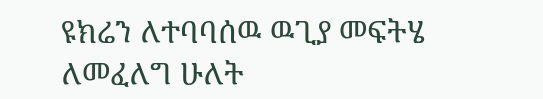ዩክሬን ለተባባሰዉ ዉጊያ መፍትሄ ለመፈለግ ሁለት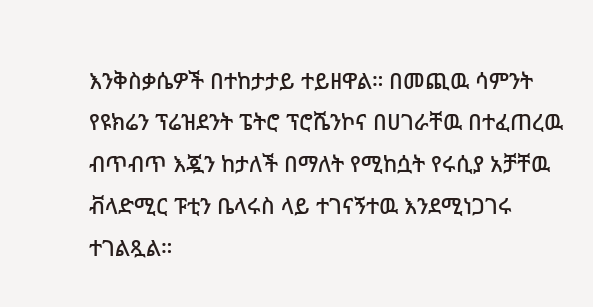እንቅስቃሴዎች በተከታታይ ተይዘዋል። በመጪዉ ሳምንት የዩክሬን ፕሬዝደንት ፔትሮ ፕሮሼንኮና በሀገራቸዉ በተፈጠረዉ ብጥብጥ እጇን ከታለች በማለት የሚከሷት የሩሲያ አቻቸዉ ቭላድሚር ፑቲን ቤላሩስ ላይ ተገናኝተዉ እንደሚነጋገሩ ተገልጿል።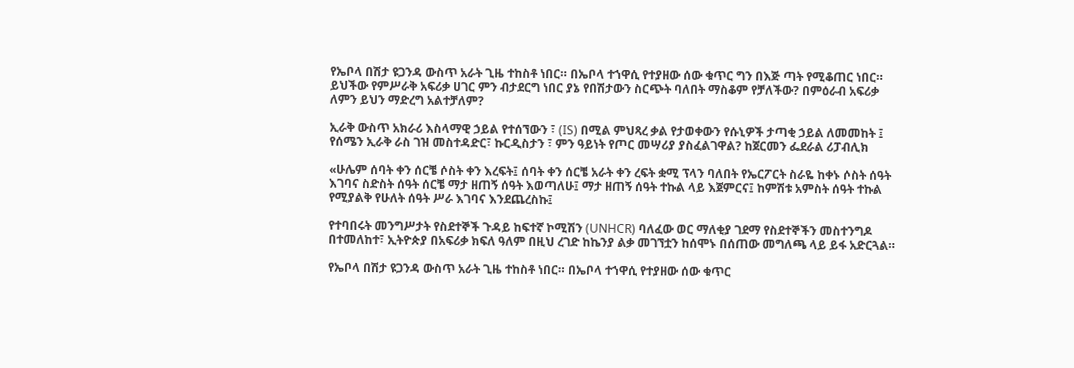የኤቦላ በሽታ ዩጋንዳ ውስጥ አራት ጊዜ ተከስቶ ነበር። በኤቦላ ተኀዋሲ የተያዘው ሰው ቁጥር ግን በእጅ ጣት የሚቆጠር ነበር። ይህችው የምሥራቅ አፍሪቃ ሀገር ምን ብታደርግ ነበር ያኔ የበሽታውን ስርጭት ባለበት ማስቆም የቻለችው? በምዕራብ አፍሪቃ ለምን ይህን ማድረግ አልተቻለም?

ኢራቅ ውስጥ አክራሪ እስላማዊ ኃይል የተሰኘውን ፣ (IS) በሚል ምህጻረ ቃል የታወቀውን የሱኒዎች ታጣቂ ኃይል ለመመከት ፤ የሰሜን ኢራቅ ራስ ገዝ መስተዳድር፣ ኩርዲስታን ፣ ምን ዓይነት የጦር መሣሪያ ያስፈልገዋል? ከጀርመን ፌደራል ሪፓብሊክ

«ሁሌም ሰባት ቀን ሰርቼ ሶስት ቀን እረፍት፤ ሰባት ቀን ሰርቼ አራት ቀን ረፍት ቋሚ ፕላን ባለበት የኤርፖርት ስራዬ ከቀኑ ሶስት ሰዓት እገባና ስድስት ሰዓት ሰርቼ ማታ ዘጠኝ ሰዓት እወጣለሁ፤ ማታ ዘጠኝ ሰዓት ተኩል ላይ እጀምርና፤ ከምሽቱ አምስት ሰዓት ተኩል የሚያልቅ የሁለት ሰዓት ሥራ እገባና እንደጨረስኩ፤

የተባበሩት መንግሥታት የስደተኞች ጉዳይ ከፍተኛ ኮሚሽን (UNHCR) ባለፈው ወር ማለቂያ ገደማ የስደተኞችን መስተንግዶ በተመለከተ፣ ኢትዮጵያ በአፍሪቃ ክፍለ ዓለም በዚህ ረገድ ከኬንያ ልቃ መገኘቷን ከሰሞኑ በሰጠው መግለጫ ላይ ይፋ አድርጓል።

የኤቦላ በሽታ ዩጋንዳ ውስጥ አራት ጊዜ ተከስቶ ነበር። በኤቦላ ተኀዋሲ የተያዘው ሰው ቁጥር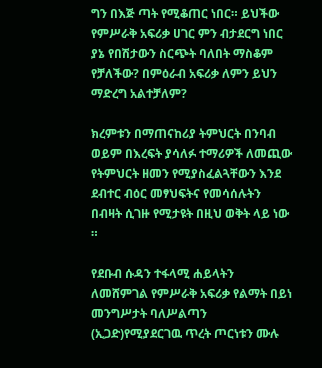ግን በእጅ ጣት የሚቆጠር ነበር። ይህችው የምሥራቅ አፍሪቃ ሀገር ምን ብታደርግ ነበር ያኔ የበሽታውን ስርጭት ባለበት ማስቆም የቻለችው? በምዕራብ አፍሪቃ ለምን ይህን ማድረግ አልተቻለም?

ክረምቱን በማጠናከሪያ ትምህርት በንባብ ወይም በእረፍት ያሳለፉ ተማሪዎች ለመጪው የትምህርት ዘመን የሚያስፈልጓቸውን እንደ ደብተር ብዕር መፃህፍትና የመሳሰሉትን በብዛት ሲገዙ የሚታዩት በዚህ ወቅት ላይ ነው ።

የደቡብ ሱዳን ተፋላሚ ሐይላትን ለመሸምገል የምሥራቅ አፍሪቃ የልማት በይነ መንግሥታት ባለሥልጣን (ኢጋድ)የሚያደርገዉ ጥረት ጦርነቱን ሙሉ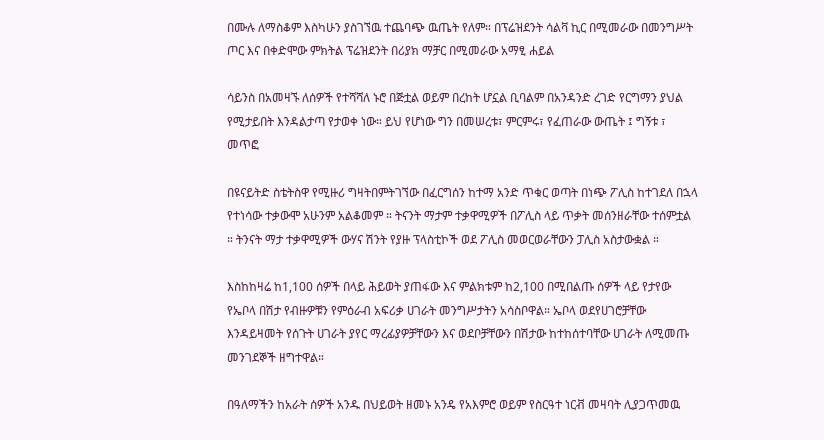በሙሉ ለማስቆም እስካሁን ያስገኘዉ ተጨባጭ ዉጤት የለም። በፕሬዝደንት ሳልቫ ኪር በሚመራው በመንግሥት ጦር እና በቀድሞው ምክትል ፕሬዝደንት በሪያክ ማቻር በሚመራው አማፂ ሐይል

ሳይንስ በአመዛኙ ለሰዎች የተሻሻለ ኑሮ በጅቷል ወይም በረከት ሆኗል ቢባልም በአንዳንድ ረገድ የርግማን ያህል የሚታይበት እንዳልታጣ የታወቀ ነው። ይህ የሆነው ግን በመሠረቱ፣ ምርምሩ፣ የፈጠራው ውጤት ፤ ግኝቱ ፣ መጥፎ

በዩናይትድ ስቴትስዋ የሚዙሪ ግዛትበምትገኘው በፈርግሰን ከተማ አንድ ጥቁር ወጣት በነጭ ፖሊስ ከተገደለ በኋላ የተነሳው ተቃውሞ አሁንም አልቆመም ። ትናንት ማታም ተቃዋሚዎች በፖሊስ ላይ ጥቃት መሰንዘራቸው ተሰምቷል ። ትንናት ማታ ተቃዋሚዎች ውሃና ሽንት የያዙ ፕላስቲኮች ወደ ፖሊስ መወርወራቸውን ፓሊስ አስታውቋል ።

እስከከዛሬ ከ1,100 ሰዎች በላይ ሕይወት ያጠፋው እና ምልክቱም ከ2,100 በሚበልጡ ሰዎች ላይ የታየው የኤቦላ በሽታ የብዙዎቹን የምዕራብ አፍሪቃ ሀገራት መንግሥታትን አሳስቦዋል። ኤቦላ ወደየሀገሮቻቸው እንዳይዛመት የሰጉት ሀገራት ያየር ማረፊያዎቻቸውን እና ወደቦቻቸውን በሽታው ከተከሰተባቸው ሀገራት ለሚመጡ መንገደኞች ዘግተዋል።

በዓለማችን ከአራት ሰዎች አንዱ በህይወት ዘመኑ አንዴ የአእምሮ ወይም የስርዓተ ነርቭ መዛባት ሊያጋጥመዉ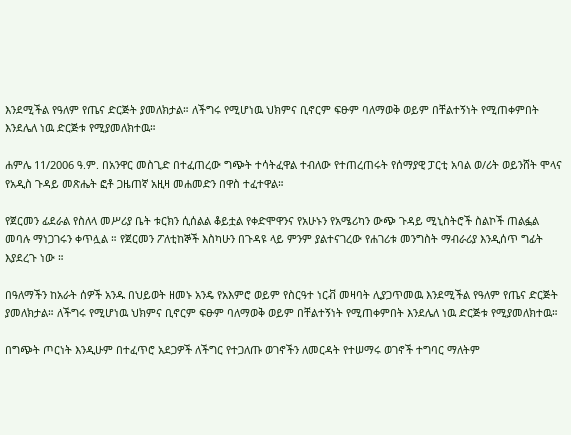እንደሚችል የዓለም የጤና ድርጅት ያመለክታል። ለችግሩ የሚሆነዉ ህክምና ቢኖርም ፍፁም ባለማወቅ ወይም በቸልተኝነት የሚጠቀምበት እንደሌለ ነዉ ድርጅቱ የሚያመለክተዉ።

ሐምሌ 11/2006 ዓ.ም. በአንዋር መስጊድ በተፈጠረው ግጭት ተሳትፈዋል ተብለው የተጠረጠሩት የሰማያዊ ፓርቲ አባል ወ/ሪት ወይንሸት ሞላና የአዲስ ጉዳይ መጽሔት ፎቶ ጋዜጠኛ አዚዛ መሐመድን በዋስ ተፈተዋል።

የጀርመን ፊደራል የስለላ መሥሪያ ቤት ቱርክን ሲሰልል ቆይቷል የቀድሞዋንና የአሁኑን የአሜሪካን ውጭ ጉዳይ ሚኒስትሮች ስልኮች ጠልፏል መባሉ ማነጋገሩን ቀጥሏል ። የጀርመን ፖለቲከኞች እስካሁን በጉዳዩ ላይ ምንም ያልተናገረው የሐገሪቱ መንግስት ማብራሪያ እንዲሰጥ ግፊት እያደረጉ ነው ።

በዓለማችን ከአራት ሰዎች አንዱ በህይወት ዘመኑ አንዴ የአእምሮ ወይም የስርዓተ ነርቭ መዛባት ሊያጋጥመዉ እንደሚችል የዓለም የጤና ድርጅት ያመለክታል። ለችግሩ የሚሆነዉ ህክምና ቢኖርም ፍፁም ባለማወቅ ወይም በቸልተኝነት የሚጠቀምበት እንደሌለ ነዉ ድርጅቱ የሚያመለክተዉ።

በግጭት ጦርነት እንዲሁም በተፈጥሮ አደጋዎች ለችግር የተጋለጡ ወገኖችን ለመርዳት የተሠማሩ ወገኖች ተግባር ማለትም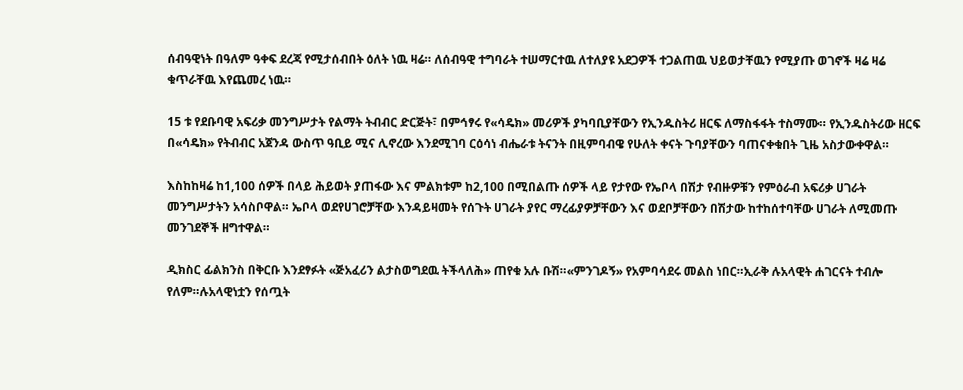ሰብዓዊነት በዓለም ዓቀፍ ደረጃ የሚታሰብበት ዕለት ነዉ ዛሬ። ለሰብዓዊ ተግባራት ተሠማርተዉ ለተለያዩ አደጋዎች ተጋልጠዉ ህይወታቸዉን የሚያጡ ወገኖች ዛሬ ዛሬ ቁጥራቸዉ እየጨመረ ነዉ።

15 ቱ የደቡባዊ አፍሪቃ መንግሥታት የልማት ትብብር ድርጅት፣ በምኅፃሩ የ«ሳዴክ» መሪዎች ያካባቢያቸውን የኢንዱስትሪ ዘርፍ ለማስፋፋት ተስማሙ። የኢንዱስትሪው ዘርፍ በ«ሳዴክ» የትብብር አጀንዳ ውስጥ ዓቢይ ሚና ሊኖረው እንደሚገባ ርዕሳነ ብሔራቱ ትናንት በዚምባብዌ የሁለት ቀናት ጉባያቸውን ባጠናቀቁበት ጊዜ አስታውቀዋል።

እስከከዛሬ ከ1,100 ሰዎች በላይ ሕይወት ያጠፋው እና ምልክቱም ከ2,100 በሚበልጡ ሰዎች ላይ የታየው የኤቦላ በሽታ የብዙዎቹን የምዕራብ አፍሪቃ ሀገራት መንግሥታትን አሳስቦዋል። ኤቦላ ወደየሀገሮቻቸው እንዳይዛመት የሰጉት ሀገራት ያየር ማረፊያዎቻቸውን እና ወደቦቻቸውን በሽታው ከተከሰተባቸው ሀገራት ለሚመጡ መንገደኞች ዘግተዋል።

ዲክስር ፊልክንስ በቅርቡ እንደፃፉት «ጅአፈሪን ልታስወግደዉ ትችላለሕ» ጠየቁ አሉ ቡሽ።«ምንገዶኝ» የአምባሳደሩ መልስ ነበር።ኢራቅ ሉአላዊት ሐገርናት ተብሎ የለም።ሉአላዊነቷን የሰጧት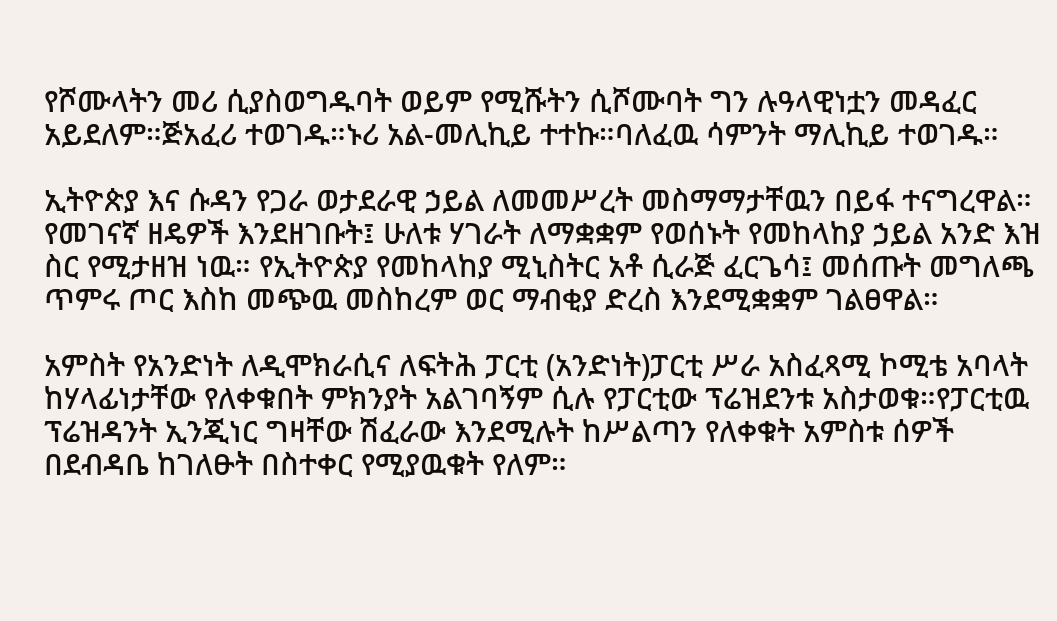የሾሙላትን መሪ ሲያስወግዱባት ወይም የሚሹትን ሲሾሙባት ግን ሉዓላዊነቷን መዳፈር አይደለም።ጅአፈሪ ተወገዱ።ኑሪ አል-መሊኪይ ተተኩ።ባለፈዉ ሳምንት ማሊኪይ ተወገዱ።

ኢትዮጵያ እና ሱዳን የጋራ ወታደራዊ ኃይል ለመመሥረት መስማማታቸዉን በይፋ ተናግረዋል። የመገናኛ ዘዴዎች እንደዘገቡት፤ ሁለቱ ሃገራት ለማቋቋም የወሰኑት የመከላከያ ኃይል አንድ እዝ ስር የሚታዘዝ ነዉ። የኢትዮጵያ የመከላከያ ሚኒስትር አቶ ሲራጅ ፈርጌሳ፤ መሰጡት መግለጫ ጥምሩ ጦር እስከ መጭዉ መስከረም ወር ማብቂያ ድረስ እንደሚቋቋም ገልፀዋል።

አምስት የአንድነት ለዲሞክራሲና ለፍትሕ ፓርቲ (አንድነት)ፓርቲ ሥራ አስፈጻሚ ኮሚቴ አባላት ከሃላፊነታቸው የለቀቁበት ምክንያት አልገባኝም ሲሉ የፓርቲው ፕሬዝደንቱ አስታወቁ።የፓርቲዉ ፕሬዝዳንት ኢንጂነር ግዛቸው ሽፈራው እንደሚሉት ከሥልጣን የለቀቁት አምስቱ ሰዎች በደብዳቤ ከገለፁት በስተቀር የሚያዉቁት የለም።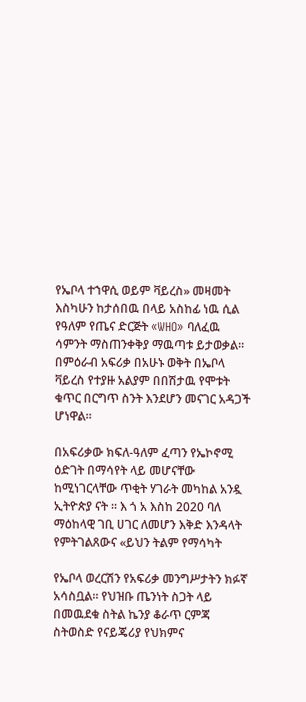የኤቦላ ተኀዋሲ ወይም ቫይረስ» መዛመት እስካሁን ከታሰበዉ በላይ አስከፊ ነዉ ሲል የዓለም የጤና ድርጅት «WHO» ባለፈዉ ሳምንት ማስጠንቀቅያ ማዉጣቱ ይታወቃል። በምዕራብ አፍሪቃ በአሁኑ ወቅት በኤቦላ ቫይረስ የተያዙ አልያም በበሽታዉ የሞቱት ቁጥር በርግጥ ስንት እንደሆን መናገር አዳጋች ሆነዋል።

በአፍሪቃው ክፍለ-ዓለም ፈጣን የኤኮኖሚ ዕድገት በማሳየት ላይ መሆናቸው ከሚነገርላቸው ጥቂት ሃገራት መካከል አንዷ ኢትዮጵያ ናት ። እ ጎ አ እስከ 2020 ባለ ማዕከላዊ ገቢ ሀገር ለመሆን እቅድ እንዳላት የምትገልጸውና «ይህን ትልም የማሳካት

የኤቦላ ወረርሽን የአፍሪቃ መንግሥታትን ክፉኛ አሳስቧል። የህዝቡ ጤንነት ስጋት ላይ በመዉደቁ ስትል ኬንያ ቆራጥ ርምጃ ስትወስድ የናይጄሪያ የህክምና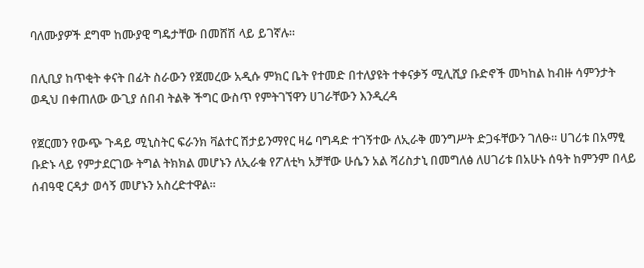ባለሙያዎች ደግሞ ከሙያዊ ግዴታቸው በመሸሽ ላይ ይገኛሉ።

በሊቢያ ከጥቂት ቀናት በፊት ስራውን የጀመረው አዲሱ ምክር ቤት የተመድ በተለያዩት ተቀናቃኝ ሚሊሺያ ቡድኖች መካከል ከብዙ ሳምንታት ወዲህ በቀጠለው ውጊያ ሰበብ ትልቅ ችግር ውስጥ የምትገኘዋን ሀገራቸውን እንዲረዳ

የጀርመን የውጭ ጉዳይ ሚኒስትር ፍራንክ ቫልተር ሽታይንማየር ዛሬ ባግዳድ ተገኝተው ለኢራቅ መንግሥት ድጋፋቸውን ገለፁ። ሀገሪቱ በአማፂ ቡድኑ ላይ የምታደርገው ትግል ትክክል መሆኑን ለኢራቁ የፖለቲካ አቻቸው ሁሴን አል ሻሪስታኒ በመግለፅ ለሀገሪቱ በአሁኑ ሰዓት ከምንም በላይ ሰብዓዊ ርዳታ ወሳኝ መሆኑን አስረድተዋል።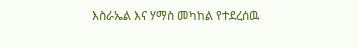እስራኤል እና ሃማስ መካከል የተደረሰዉ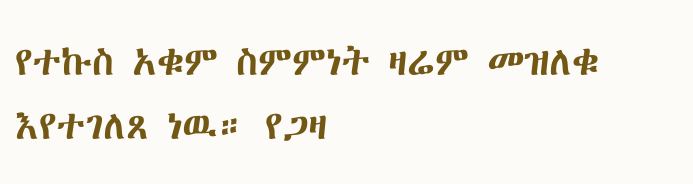የተኩስ አቁም ስምምነት ዛሬም መዝለቁ እየተገለጸ ነዉ። የጋዛ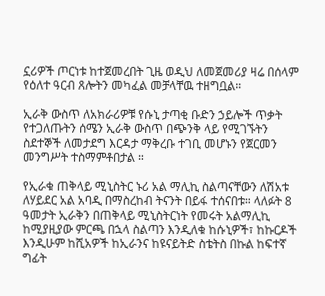ኗሪዎች ጦርነቱ ከተጀመረበት ጊዜ ወዲህ ለመጀመሪያ ዛሬ በሰላም የዕለተ ዓርብ ጸሎትን መካፈል መቻላቸዉ ተዘግቧል።

ኢራቅ ውስጥ ለአክራሪዎቹ የሱኒ ታጣቂ ቡድን ኃይሎች ጥቃት የተጋለጡትን ሰሜን ኢራቅ ውስጥ በጭንቅ ላይ የሚገኙትን ስደተኞች ለመታደግ እርዳታ ማቅረቡ ተገቢ መሆኑን የጀርመን መንግሥት ተስማምቶበታል ።

የኢራቁ ጠቅላይ ሚኒስትር ኑሪ አል ማሊኪ ስልጣናቸውን ለሽአቱ ለሃይደር አል አባዲ በማስረከብ ትናንት በይፋ ተሰናበቱ። ላለፉት 8 ዓመታት ኢራቅን በጠቅላይ ሚኒስትርነት የመሩት አልማሊኪ ከሚያዚያው ምርጫ በኋላ ስልጣን እንዲለቁ ከሱኒዎች፣ ከኩርዶች እንዲሁም ከሺአዎች ከኢራንና ከዩናይትድ ስቴትስ በኩል ከፍተኛ ግፊት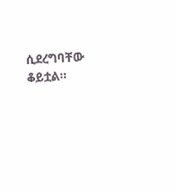ሲደረግባቸው ቆይቷል።